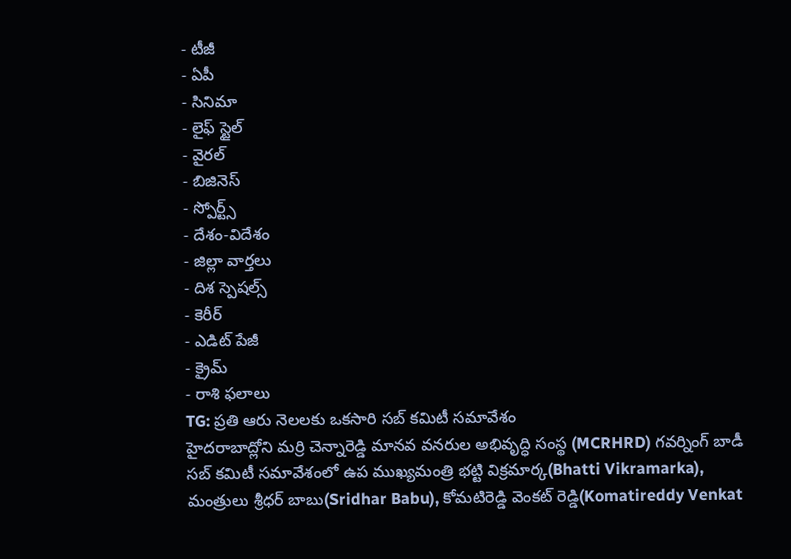- టీజీ
- ఏపీ
- సినిమా
- లైఫ్ స్టైల్
- వైరల్
- బిజినెస్
- స్పోర్ట్స్
- దేశం-విదేశం
- జిల్లా వార్తలు
- దిశ స్పెషల్స్
- కెరీర్
- ఎడిట్ పేజీ
- క్రైమ్
- రాశి ఫలాలు
TG: ప్రతి ఆరు నెలలకు ఒకసారి సబ్ కమిటీ సమావేశం
హైదరాబాద్లోని మర్రి చెన్నారెడ్డి మానవ వనరుల అభివృద్ధి సంస్థ (MCRHRD) గవర్నింగ్ బాడీ సబ్ కమిటీ సమావేశంలో ఉప ముఖ్యమంత్రి భట్టి విక్రమార్క(Bhatti Vikramarka), మంత్రులు శ్రీధర్ బాబు(Sridhar Babu), కోమటిరెడ్డి వెంకట్ రెడ్డి(Komatireddy Venkat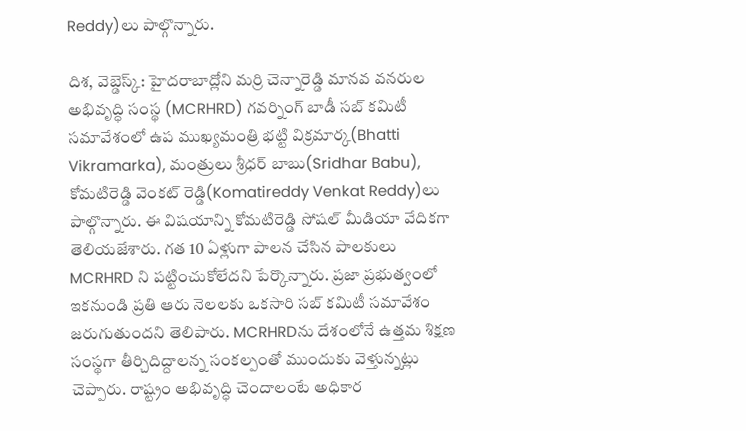Reddy)లు పాల్గొన్నారు.

దిశ, వెబ్డెస్క్: హైదరాబాద్లోని మర్రి చెన్నారెడ్డి మానవ వనరుల అభివృద్ధి సంస్థ (MCRHRD) గవర్నింగ్ బాడీ సబ్ కమిటీ సమావేశంలో ఉప ముఖ్యమంత్రి భట్టి విక్రమార్క(Bhatti Vikramarka), మంత్రులు శ్రీధర్ బాబు(Sridhar Babu), కోమటిరెడ్డి వెంకట్ రెడ్డి(Komatireddy Venkat Reddy)లు పాల్గొన్నారు. ఈ విషయాన్ని కోమటిరెడ్డి సోషల్ మీడియా వేదికగా తెలియజేశారు. గత 10 ఏళ్లుగా పాలన చేసిన పాలకులు MCRHRD ని పట్టించుకోలేదని పేర్కొన్నారు. ప్రజా ప్రభుత్వంలో ఇకనుండి ప్రతి ఆరు నెలలకు ఒకసారి సబ్ కమిటీ సమావేశం జరుగుతుందని తెలిపారు. MCRHRDను దేశంలోనే ఉత్తమ శిక్షణ సంస్థగా తీర్చిదిద్దాలన్న సంకల్పంతో ముందుకు వెళ్తున్నట్లు చెప్పారు. రాష్ట్రం అభివృద్ధి చెందాలంటే అధికార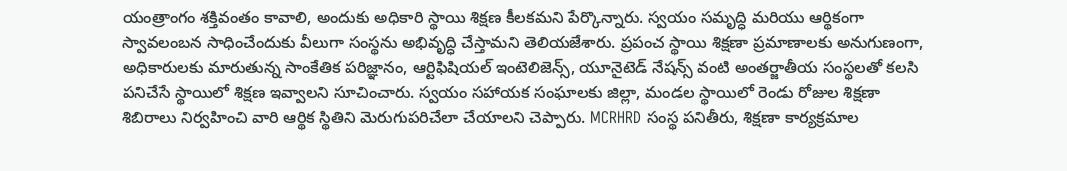యంత్రాంగం శక్తివంతం కావాలి, అందుకు అధికారి స్థాయి శిక్షణ కీలకమని పేర్కొన్నారు. స్వయం సమృద్ధి మరియు ఆర్థికంగా స్వావలంబన సాధించేందుకు వీలుగా సంస్థను అభివృద్ధి చేస్తామని తెలియజేశారు. ప్రపంచ స్థాయి శిక్షణా ప్రమాణాలకు అనుగుణంగా, అధికారులకు మారుతున్న సాంకేతిక పరిజ్ఞానం, ఆర్టిఫిషియల్ ఇంటెలిజెన్స్, యూనైటెడ్ నేషన్స్ వంటి అంతర్జాతీయ సంస్థలతో కలసి పనిచేసే స్థాయిలో శిక్షణ ఇవ్వాలని సూచించారు. స్వయం సహాయక సంఘాలకు జిల్లా, మండల స్థాయిలో రెండు రోజుల శిక్షణా శిబిరాలు నిర్వహించి వారి ఆర్థిక స్థితిని మెరుగుపరిచేలా చేయాలని చెప్పారు. MCRHRD సంస్థ పనితీరు, శిక్షణా కార్యక్రమాల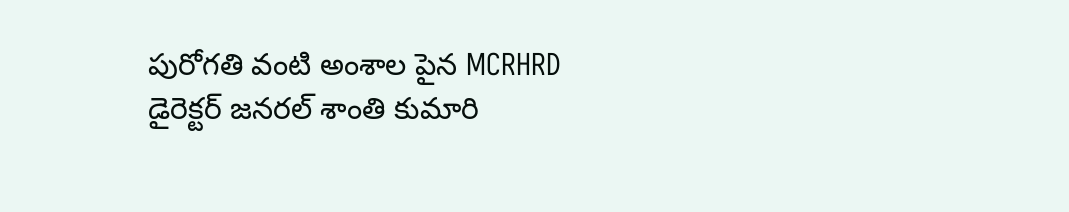పురోగతి వంటి అంశాల పైన MCRHRD డైరెక్టర్ జనరల్ శాంతి కుమారి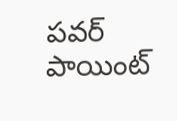పవర్ పాయింట్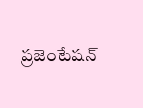ప్రజెంటేషన్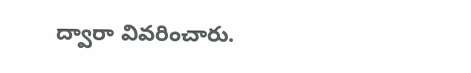ద్వారా వివరించారు.